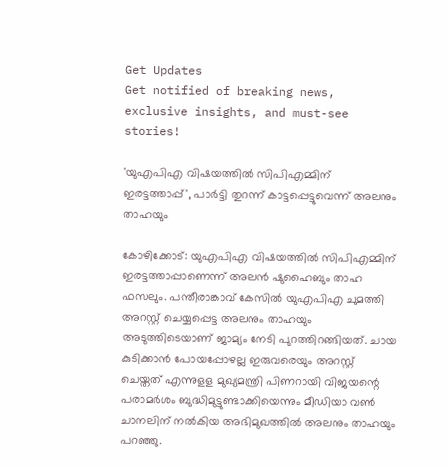Get Updates
Get notified of breaking news, exclusive insights, and must-see stories!

'യുഎപിഎ വിഷയത്തില്‍ സിപിഎമ്മിന് ഇരട്ടത്താപ്പ്', പാർട്ടി തുറന്ന് കാട്ടപ്പെട്ടുവെന്ന് അലനും താഹയും

കോഴിക്കോട്: യുഎപിഎ വിഷയത്തില്‍ സിപിഎമ്മിന് ഇരട്ടത്താപ്പാണെന്ന് അലന്‍ ഷുഹൈബും താഹ ഫസലും. പന്തീരാങ്കാവ് കേസില്‍ യുഎപിഎ ചുമത്തി അറസ്റ്റ് ചെയ്യപ്പെട്ട അലനും താഹയും അടുത്തിടെയാണ് ജാമ്യം നേടി പുറത്തിറങ്ങിയത്. ചായ കുടിക്കാന്‍ പോയപ്പോഴല്ല ഇരുവരെയും അറസ്റ്റ് ചെയ്തത് എന്നുളള മുഖ്യമന്ത്രി പിണറായി വിജയന്റെ പരാമര്‍ശം ബുദ്ധിമുട്ടുണ്ടാക്കിയെന്നും മീഡിയാ വണ്‍ ചാനലിന് നല്‍കിയ അഭിമുഖത്തില്‍ അലനും താഹയും പറഞ്ഞു.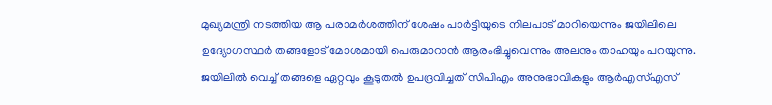മുഖ്യമന്ത്രി നടത്തിയ ആ പരാമര്‍ശത്തിന് ശേഷം പാര്‍ട്ടിയുടെ നിലപാട് മാറിയെന്നും ജയിലിലെ ഉദ്യോഗസ്ഥര്‍ തങ്ങളോട് മോശമായി പെരുമാറാന്‍ ആരംഭിച്ചുവെന്നും അലനും താഹയും പറയുന്നു. ജയിലില്‍ വെച്ച് തങ്ങളെ ഏറ്റവും കൂടുതല്‍ ഉപദ്രവിച്ചത് സിപിഎം അനുഭാവികളും ആര്‍എസ്എസ്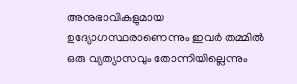അനുഭാവികളുമായ ഉദ്യോഗസ്ഥരാണെന്നും ഇവര്‍ തമ്മില്‍ ഒരു വ്യത്യാസവും തോന്നിയില്ലെന്നും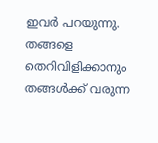ഇവര്‍ പറയുന്നു. തങ്ങളെ തെറിവിളിക്കാനും തങ്ങള്‍ക്ക് വരുന്ന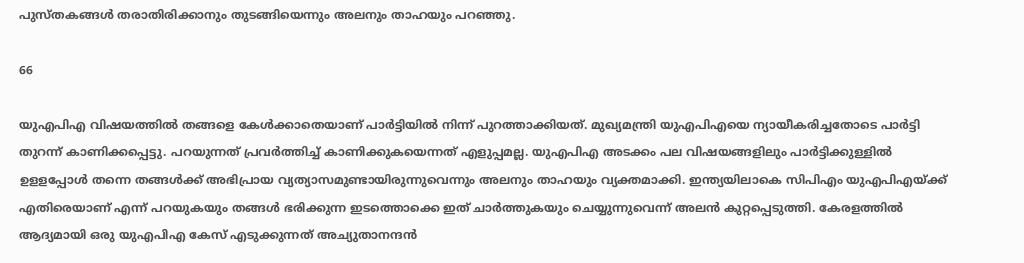പുസ്തകങ്ങള്‍ തരാതിരിക്കാനും തുടങ്ങിയെന്നും അലനും താഹയും പറഞ്ഞു.

66

യുഎപിഎ വിഷയത്തില്‍ തങ്ങളെ കേള്‍ക്കാതെയാണ് പാര്‍ട്ടിയില്‍ നിന്ന് പുറത്താക്കിയത്. മുഖ്യമന്ത്രി യുഎപിഎയെ ന്യായീകരിച്ചതോടെ പാര്‍ട്ടി തുറന്ന് കാണിക്കപ്പെട്ടു. പറയുന്നത് പ്രവര്‍ത്തിച്ച് കാണിക്കുകയെന്നത് എളുപ്പമല്ല. യുഎപിഎ അടക്കം പല വിഷയങ്ങളിലും പാര്‍ട്ടിക്കുള്ളില്‍ ഉളളപ്പോള്‍ തന്നെ തങ്ങള്‍ക്ക് അഭിപ്രായ വ്യത്യാസമുണ്ടായിരുന്നുവെന്നും അലനും താഹയും വ്യക്തമാക്കി. ഇന്ത്യയിലാകെ സിപിഎം യുഎപിഎയ്ക്ക് എതിരെയാണ് എന്ന് പറയുകയും തങ്ങള്‍ ഭരിക്കുന്ന ഇടത്തൊക്കെ ഇത് ചാര്‍ത്തുകയും ചെയ്യുന്നുവെന്ന് അലന്‍ കുറ്റപ്പെടുത്തി. കേരളത്തില്‍ ആദ്യമായി ഒരു യുഎപിഎ കേസ് എടുക്കുന്നത് അച്യുതാനന്ദന്‍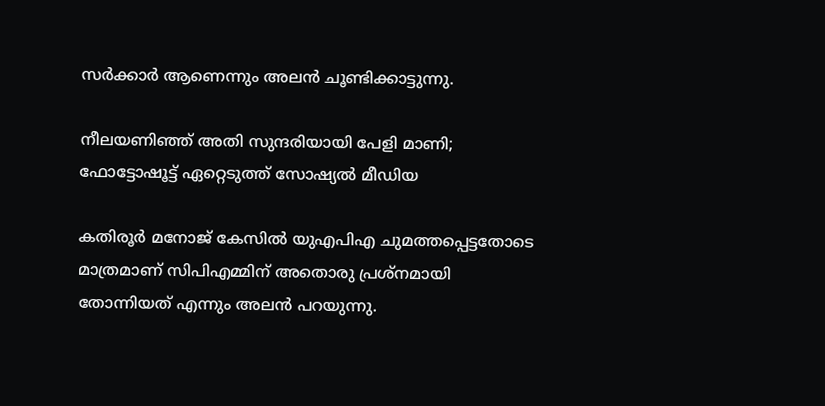സര്‍ക്കാര്‍ ആണെന്നും അലന്‍ ചൂണ്ടിക്കാട്ടുന്നു.

നീലയണിഞ്ഞ് അതി സുന്ദരിയായി പേളി മാണി; ഫോട്ടോഷൂട്ട് ഏറ്റെടുത്ത് സോഷ്യല്‍ മീഡിയ

കതിരൂര്‍ മനോജ് കേസില്‍ യുഎപിഎ ചുമത്തപ്പെട്ടതോടെ മാത്രമാണ് സിപിഎമ്മിന് അതൊരു പ്രശ്‌നമായി തോന്നിയത് എന്നും അലന്‍ പറയുന്നു.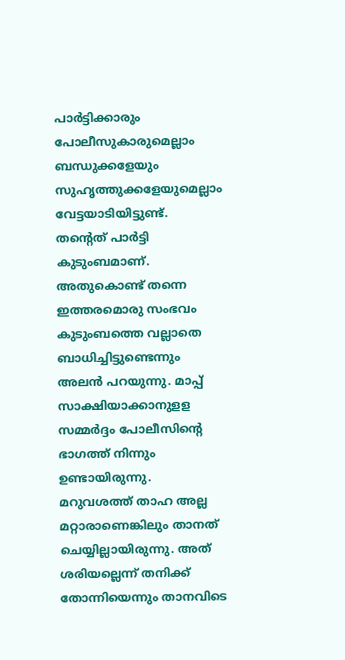പാര്‍ട്ടിക്കാരും പോലീസുകാരുമെല്ലാം ബന്ധുക്കളേയും സുഹൃത്തുക്കളേയുമെല്ലാം വേട്ടയാടിയിട്ടുണ്ട്. തന്റെത് പാര്‍ട്ടി കുടുംബമാണ്. അതുകൊണ്ട് തന്നെ ഇത്തരമൊരു സംഭവം കുടുംബത്തെ വല്ലാതെ ബാധിച്ചിട്ടുണ്ടെന്നും അലന്‍ പറയുന്നു. മാപ്പ് സാക്ഷിയാക്കാനുളള സമ്മര്‍ദ്ദം പോലീസിന്റെ ഭാഗത്ത് നിന്നും ഉണ്ടായിരുന്നു. മറുവശത്ത് താഹ അല്ല മറ്റാരാണെങ്കിലും താനത് ചെയ്യില്ലായിരുന്നു. അത് ശരിയല്ലെന്ന് തനിക്ക് തോന്നിയെന്നും താനവിടെ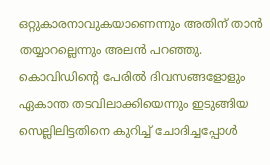ഒറ്റുകാരനാവുകയാണെന്നും അതിന് താന്‍ തയ്യാറല്ലെന്നും അലന്‍ പറഞ്ഞു. കൊവിഡിന്റെ പേരിൽ ദിവസങ്ങളോളും ഏകാന്ത തടവിലാക്കിയെന്നും ഇടുങ്ങിയ സെല്ലിലിട്ടതിനെ കുറിച്ച് ചോദിച്ചപ്പോൾ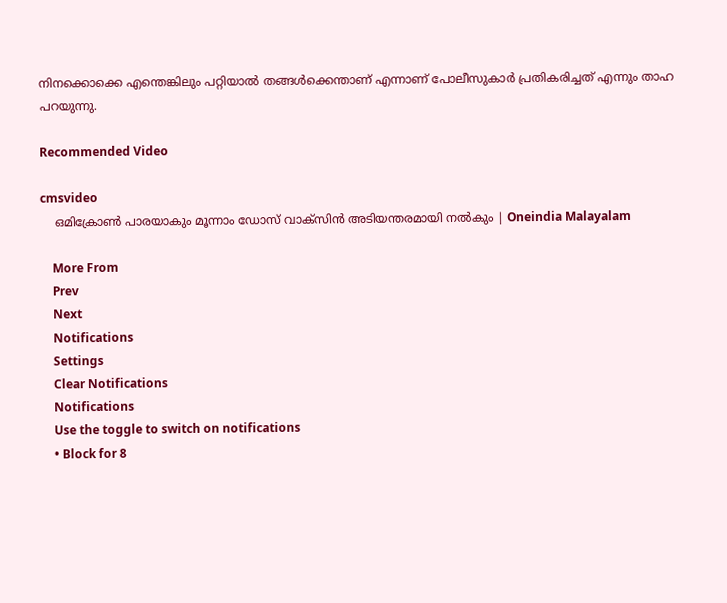നിനക്കൊക്കെ എന്തെങ്കിലും പറ്റിയാൽ തങ്ങൾക്കെന്താണ് എന്നാണ് പോലീസുകാർ പ്രതികരിച്ചത് എന്നും താഹ പറയുന്നു.

Recommended Video

cmsvideo
    ഒമിക്രോണ്‍ പാരയാകും മൂന്നാം ഡോസ് വാക്‌സിന്‍ അടിയന്തരമായി നല്‍കും | Oneindia Malayalam

    More From
    Prev
    Next
    Notifications
    Settings
    Clear Notifications
    Notifications
    Use the toggle to switch on notifications
    • Block for 8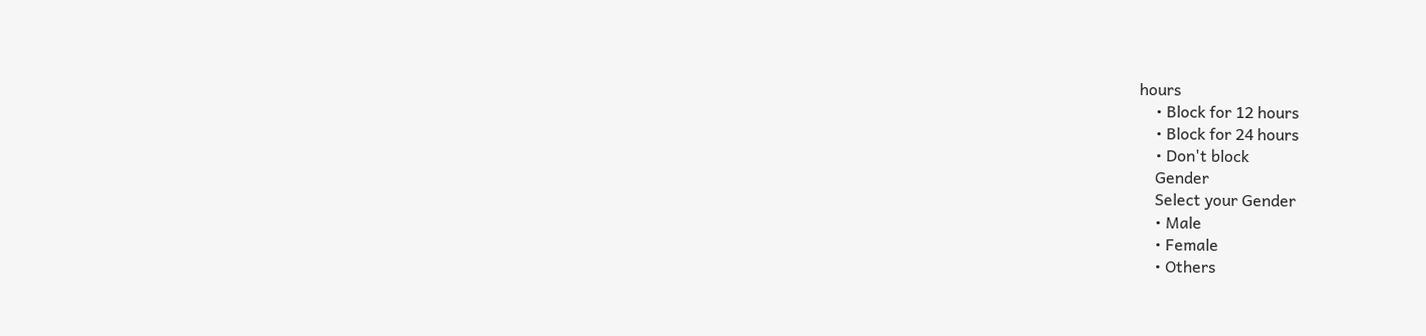hours
    • Block for 12 hours
    • Block for 24 hours
    • Don't block
    Gender
    Select your Gender
    • Male
    • Female
    • Others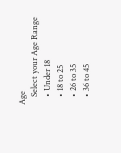Age
    Select your Age Range
    • Under 18
    • 18 to 25
    • 26 to 35
    • 36 to 45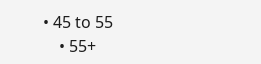• 45 to 55
    • 55+